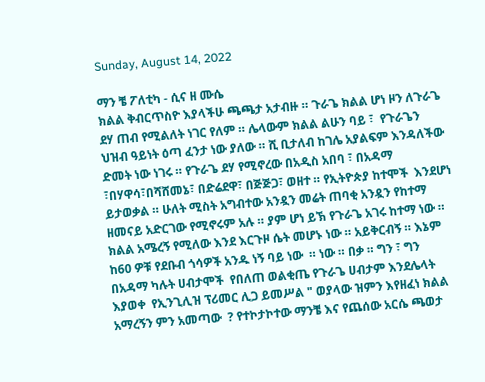Sunday, August 14, 2022

ማን ቼ ፖለቲካ - ሲና ዘ ሙሴ
ክልል ቅብርጥስዮ እያላችሁ ጫጫታ አታብዙ ። ጉራጌ ክልል ሆነ ዞን ለጉራጌ ደሃ ጠብ የሚልለት ነገር የለም ። ሌላውም ክልል ልሁን ባይ ፣  የጉራጌን ህዝብ ዓይነት ዕጣ ፈንታ ነው ያለው ። ሺ ቢታለብ ከገሌ አያልፍም እንዳለችው ድመት ነው ነገሩ ። የጉራጌ ደሃ የሚኖረው በአዲስ አበባ ፣ በአዳማ ፣በሃዋሳ፣በሻሸመኔ፣ በድሬደዋ፣ በጅጅጋ፣ ወዘተ ። የኢትዮጵያ ከተሞች  እንደሆነ  ይታወቃል ። ሁለት ሚስት አግብተው አንዷን መሬት ጠባቂ አንዷን የከተማ ዘመናይ አድርገው የሚኖሩም አሉ ። ያም ሆነ ይኽ የጉራጌ አገሩ ከተማ ነው ። ክልል አሜረኝ የሚለው እንደ እርጉዞ ሴት መሆኑ ነው ። አይቅርብኝ ። እኔም ከ60 ዎቹ የደቡብ ጎሳዎች አንዱ ነኝ ባይ ነው  ። ነው ። በቃ ። ግን ፣ ግን  በአዳማ ካሉት ሀብታሞች  የበለጠ ወልቂጤ የጉራጌ ሀብታም እንደሌላት እያወቀ  የኢንጊሊዝ ፕሪመር ሊጋ ይመሥል " ወያላው ዝምን እየዘፈነ ክልል አማረኝን ምን አመጣው  ? የተኮታኮተው ማንቼ እና የጨሰው አርሴ ጫወታ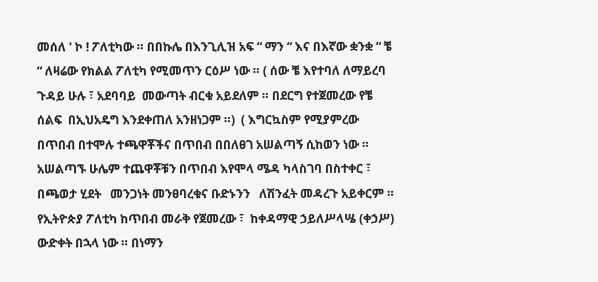መሰለ ' ኮ ! ፖለቲካው ። በበኩሌ በእንጊሊዝ አፍ “ ማን “ እና በእኛው ቋንቋ “ ቼ “ ለዛሬው የክልል ፖለቲካ የሚመጥን ርዕሥ ነው ። ( ሰው ቼ እየተባለ ለማይረባ ጉዳይ ሁሉ ፣ አደባባይ  መውጣት ብርቁ አይደለም ። በደርግ የተጀመረው የቼ ሰልፍ  በኢህአዴግ እንደቀጠለ አንዘነጋም ።)  ( እግርኳስም የሚያምረው በጥበብ በተሞሉ ተጫዋቾችና በጥበብ በበለፀገ አሠልጣኝ ሲከወን ነው ። አሠልጣኙ ሁሌም ተጨዋቾቹን በጥበብ እየሞላ ሜዳ ካላስገባ በስተቀር ፣ በጫወታ ሂደት   መንጋነት መንፀባረቁና ቡድኑንን   ለሽንፈት መዳረጉ አይቀርም ። የኢትዮጵያ ፖለቲካ ከጥበብ መራቅ የጀመረው ፣  ከቀዳማዊ ኃይለሥላሤ (ቀኃሥ) ውድቀት በኋላ ነው ። በነማን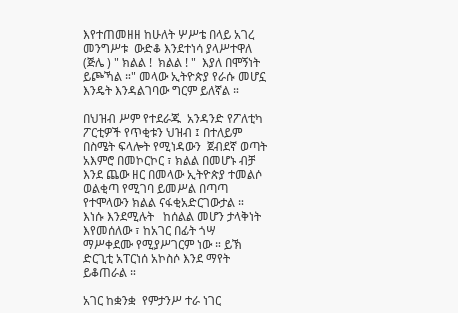እየተጠመዘዘ ከሁለት ሦሥቴ በላይ አገረ መንግሥቱ  ውድቆ እንደተነሳ ያላሥተዋለ (ጅሌ ) " ክልል !  ክልል ! "  እያለ በሞኝነት ይጮኻል ።" መላው ኢትዮጵያ የራሱ መሆኗ እንዴት እንዳልገባው ግርም ይለኛል ።

በህዝብ ሥም የተደራጁ  አንዳንድ የፖለቲካ ፖርቲዎች የጥቂቱን ህዝብ ፤ በተለይም በስሜት ፍላሎት የሚነዳውን  ጀብደኛ ወጣት አእምሮ በመኮርኮር ፣ ክልል በመሆኑ ብቻ እንደ ጨው ዘር በመላው ኢትዮጵያ ተመልሶ ወልቂጣ የሚገባ ይመሥል በጣጣ የተሞላውን ክልል ናፋቂአድርገውታል ። እነሱ እንደሚሉት   ከሰልል መሆን ታላቅነት እየመሰለው ፣ ከአገር በፊት ጎሣ ማሥቀደሙ የሚያሥገርም ነው ። ይኽ ድርጊቲ አፐርነሰ አኮስሶ እንደ ማየት ይቆጠራል ።

አገር ከቋንቋ  የምታንሥ ተራ ነገር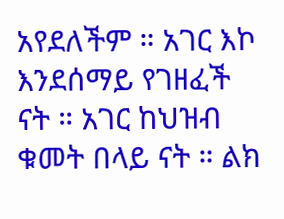አየደለችም ። አገር እኮ እንደሰማይ የገዘፈች   ናት ። አገር ከህዝብ ቁመት በላይ ናት ። ልክ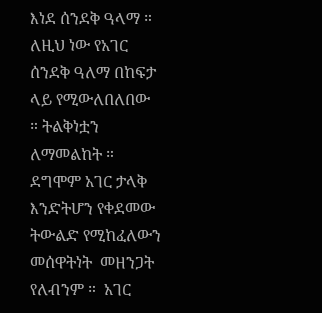እነደ ሰንደቅ ዓላማ ። ለዚህ ነው የአገር ሰንደቅ ዓለማ በከፍታ ላይ የሚውለበለበው ። ትልቅነቷን ለማመልከት ። ደግሞም አገር ታላቅ እንድትሆን የቀደመው ትውልድ የሚከፈለውን መሰዋትነት  መዘንጋት የለብንም ።  አገር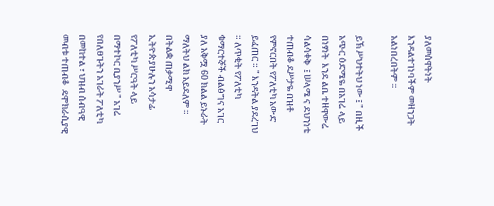ያለመሰዋትነት እንዳልተገነባችም መዘንጋት አልነበረበትም ።

ይኽ ሥህተትህ ነው ፤ " በዚች አጭር ዕድሜዬ በአገሬ ላይ በነፃነት  እንደ ልቤ ተዘዋውሬ ሳልሳቀቅ  ፤ ሠላሜ ና ደህንነቴ ተጠብቆ ደሥታዬ በዝቶ የምኖርበት የፖለቲካ አውድ ይፈጠር ። " እንዳትል ያደረገህ ። ለጥቂት የፖለቲካ ቁማርተኞች ብልፅግና አገር ያለ አቅሟ 60 ክልል ይኑራት ማለትህ ልክ አይደለም ።    በትልቋ ጠቃሚዋ ኢትዮጵያሁሉን አሳታፊ የፖለቲካ ሥርዓት ላይ በማተኮር ቢያንሥ " አገሬ የበለፀጉትን አገራት ፖለቲካ በመከተል ፣ ህዝብ ሰብዓዊ መብቱ ተጠብቆ  ዴሞክራሲያዊ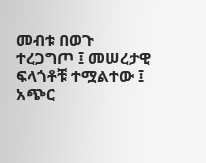መብቱ በወጉ ተረጋግጦ ፤ መሠረታዊ ፍላጎቶቹ ተሟልተው ፤ አጭር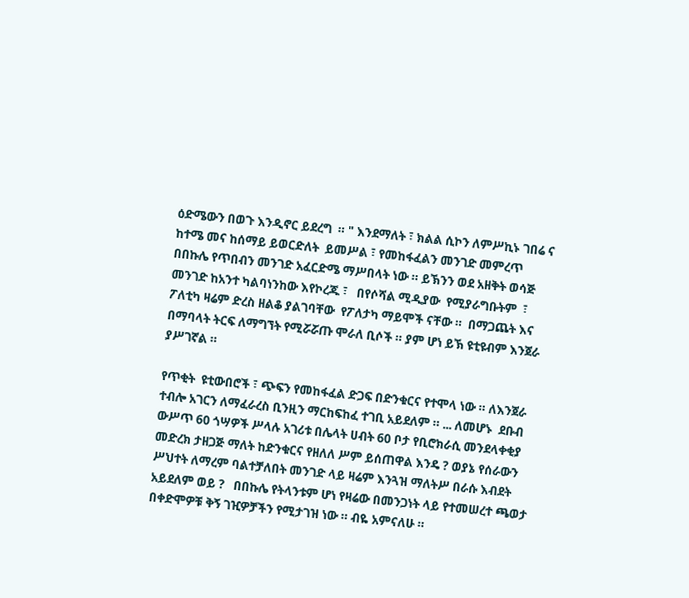ዕድሜውን በወጉ እንዲኖር ይደረግ  ። " እንደማለት ፣ ክልል ሲኮን ለምሥኪኑ ገበሬ ና ከተሜ መና ከሰማይ ይወርድለት  ይመሥል ፣ የመከፋፈልን መንገድ መምረጥ በበኩሌ የጥበብን መንገድ አፈርድሜ ማሥበላት ነው ። ይኽንን ወደ አዘቅት ወሳጅ መንገድ ከአንተ ካልባነንከው እየኮረጁ ፣   በየሶሻል ሚዲያው  የሚያራግቡትም  ፣ ፖለቲካ ዛሬም ድረስ ዘልቆ ያልገባቸው  የፖለታካ ማይሞች ናቸው ።  በማጋጨት እና በማባላት ትርፍ ለማግኘት የሚሯሯጡ ሞራለ ቢሶች ። ያም ሆነ ይኽ ዩቲዩብም እንጀራ ያሥገኛል ።

የጥቂት  ዩቲውበሮች ፣ ጭፍን የመከፋፈል ድጋፍ በድንቁርና የተሞላ ነው ። ለእንጀራ ተብሎ አገርን ለማፈራረስ ቢንዚን ማርከፍከፈ ተገቢ አይደለም ። ... ለመሆኑ  ደቡብ ውሥጥ 60 ጎሣዎች ሥላሉ አገሪቱ በሌላት ሀብት 60 ቦታ የቢሮክራሲ መንደላቀቂያ መድረክ ታዘጋጅ ማለት ከድንቁርና የዘለለ ሥም ይሰጠዋል እንዴ ? ወያኔ የሰራውን ሥህተት ለማረም ባልተቻለበት መንገድ ላይ ዛሬም እንጓዝ ማለትሥ በራሱ እብደት አይደለም ወይ ?   በበኩሌ የትላንቱም ሆነ የዛሬው በመንጋነት ላይ የተመሠረተ ጫወታ በቀድሞዎቹ ቅኝ ገዢዎቻችን የሚታገዝ ነው ። ብዬ አምናለሁ ።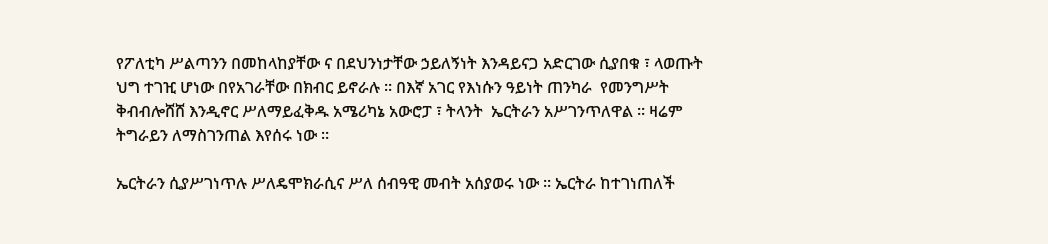የፖለቲካ ሥልጣንን በመከላከያቸው ና በደህንነታቸው ኃይለኝነት እንዳይናጋ አድርገው ሲያበቁ ፣ ላወጡት ህግ ተገዢ ሆነው በየአገራቸው በክብር ይኖራሉ ። በእኛ አገር የእነሱን ዓይነት ጠንካራ  የመንግሥት ቅብብሎሸሸ እንዲኖር ሥለማይፈቅዱ አሜሪካኔ አውሮፓ ፣ ትላንት  ኤርትራን አሥገንጥለዋል ። ዛሬም ትግራይን ለማስገንጠል እየሰሩ ነው ።

ኤርትራን ሲያሥገነጥሉ ሥለዴሞክራሲና ሥለ ሰብዓዊ መብት አሰያወሩ ነው ። ኤርትራ ከተገነጠለች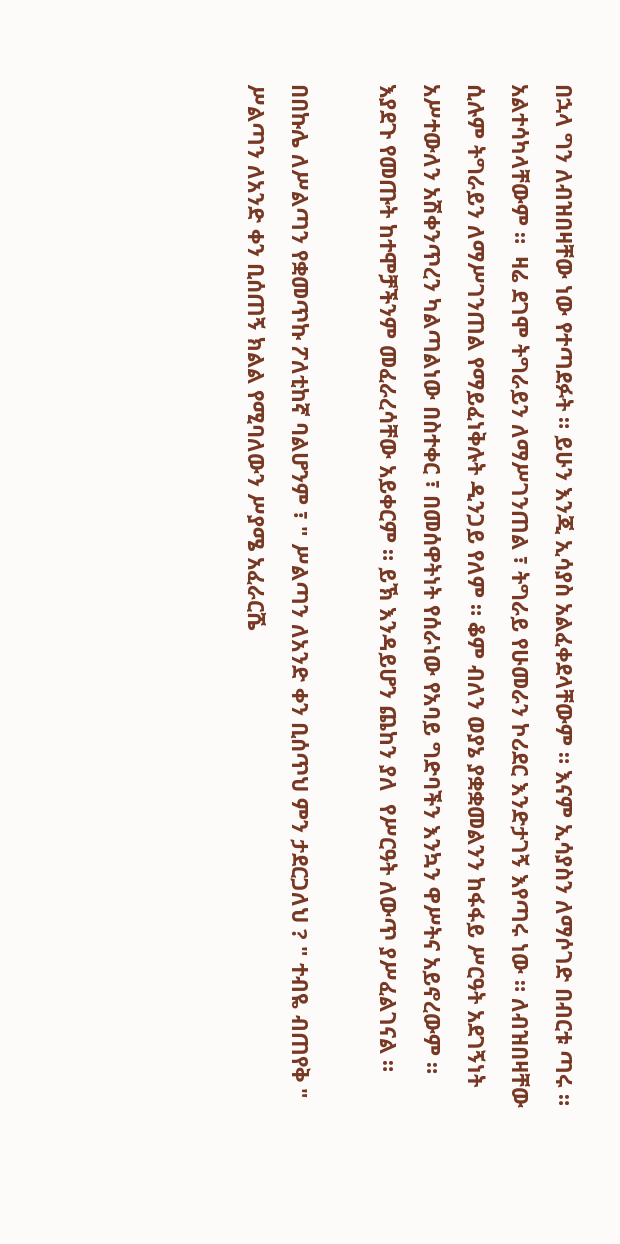በኋላ ግን ለብዝበዛቸው ነው የተጣደፉት ። ይሁን እንጂ ኢሳያስ አልፈቀደላቸውም ። እናም ኢሳያስን ለማሶገድ በብርቱ ጣሩ ። አልተሳካላቸውም ።  ዛሬ ደገሞ ትግራይን ለማሥገንጠል ፣ ትግራይ የሁመራን ኮሪደር እንድታገኝ እየጣሩ ነው ። ለብዝበዛቸው ሲሉም ትግራይን ለማሥገንጠል የማይፈነቅሉት ዲንጋይ የለም ። ቆም ብለን ወያኔ ያቋቋመልንን ከፋፋይ ሥርዓት አደገኝነት አሥተውለን አሽቀንጥረን ካልጣልነው በስተቀር ፣ በመሰዋትነት የሰራነው የአባይ ግድባችን እንኳን ዋሥትና አይኖረውም ። እያደጉ የመጡት ከተሞቻችንም መፈራረሳቸው አይቀርም ። ይኽ እንዳይሆን ጨከን ያለ  የሥርዓት ለውጥ ያሥፈልገናል ።

በበኩሌ ለሥልጣን የቋመጥኩ ፖለቲከኛ ባልሆንም ፣ " ሥልጣን ለአንድ ቀን ቢሰጥህ ምን ታደርጋለህ ? " ተብዬ ብጠየቅ " ሥልጣን ለአንድ ቀን ቢሰጠኝ ክልል የሚባለውን ሥያሜ አፈራርሼ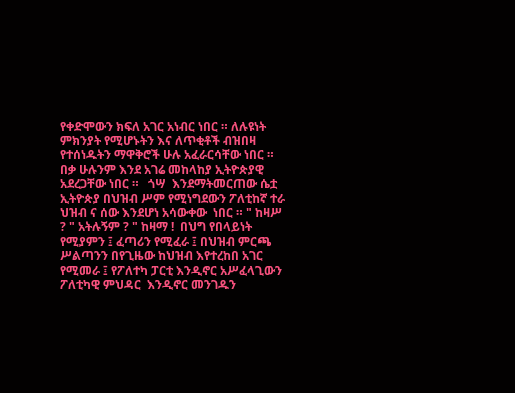የቀድሞውን ክፍለ አገር አነብር ነበር ። ለሉዩነት ምክንያት የሚሆኑትን እና ለጥቂቶች ብዝበዛ የተሰነዱትን ማዋቅሮች ሁሉ አፈራርሳቸው ነበር ። በቃ ሁሉንም እንደ አገሬ መከላከያ ኢትዮጵያዊ አደረጋቸው ነበር ።   ጎሣ  እንደማትመርጠው ሴቷ ኢትዮጵያ በህዝብ ሥም የሚነግደውን ፖለቲከኛ ተራ ህዝብ ና ሰው እንደሆነ አሳውቀው  ነበር ። " ከዛሥ  ? " አትሉኝም ? " ከዛማ !  በህግ የበላይነት የሚያምን ፤ ፈጣሪን የሚፈራ ፤ በህዝብ ምርጫ ሥልጣንን በየጊዜው ከህዝብ እየተረከበ አገር የሚመራ ፤ የፖለተካ ፓርቲ እንዲኖር አሥፈላጊውን ፖለቲካዊ ምህዳር  እንዲኖር መንገዱን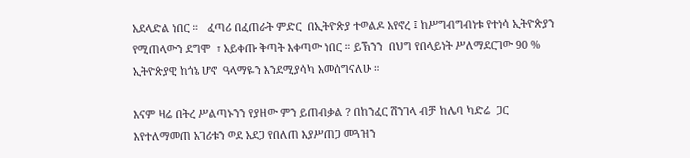አደላድል ነበር ።   ፈጣሪ በፈጠራት ምድር  በኢትዮጵያ ተወልዶ አየኖረ ፤ ከሥግብግብነቱ የተነሳ ኢትዮጵያን የሚጠላውን ደግሞ  ፣ አይቀጡ ቅጣት እቀጣው ነበር ። ይኽንን  በህግ የበላይነት ሥለማደርገው 90 %  ኢትዮጵያዊ ከጎኔ ሆኖ  ዓላማዬን እንደሚያሳካ አመሰግናለሁ ።

እናም ዛሬ በትረ ሥልጣኑንን የያዘው ምን ይጠብቃል ? በከንፈር ሽንገላ ብቻ ከሌባ ካድሬ  ጋር  እየተለማመጠ አገሪቱን ወደ አደጋ የበለጠ እያሥጠጋ መጓዝን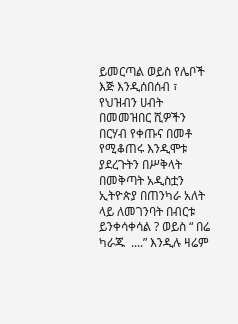ይመርጣል ወይስ የሌቦች እጅ እንዲሰበሰብ ፣ የህዝብን ሀብት በመመዝበር ሺዎችን በርሃብ የቀጡና በመቶ የሚቆጠሩ እንዲሞቱ ያደረጉትን በሥቅላት በመቅጣት አዲስቷን ኢትዮጵያ በጠንካራ አለት ላይ ለመገንባት በብርቱ ይንቀሳቀሳል ? ወይስ “ በሬ ካራጁ  ....” እንዲሉ ዛሬም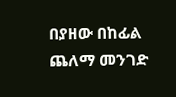በያዘው በከፊል ጨለማ መንገድ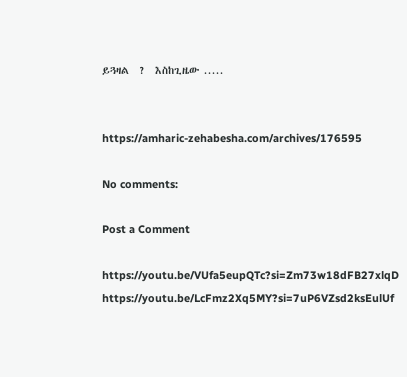ይጓዛል  ?  እስከጊዜው .....


https://amharic-zehabesha.com/archives/176595

No comments:

Post a Comment

https://youtu.be/VUfa5eupQTc?si=Zm73w18dFB27xlqD       https://youtu.be/LcFmz2Xq5MY?si=7uP6VZsd2ksEulUf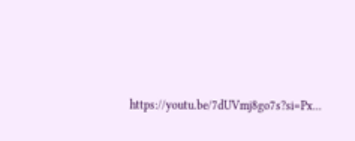https://youtu.be/7dUVmj8go7s?si=Px...